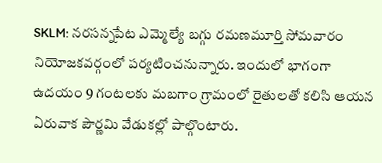SKLM: నరసన్నపేట ఎమ్మెల్యే బగ్గు రమణమూర్తి సోమవారం నియోజకవర్గంలో పర్యటించనున్నారు. ఇందులో భాగంగా ఉదయం 9 గంటలకు మబగాం గ్రామంలో రైతులతో కలిసి ఆయన ఏరువాక పౌర్ణమి వేడుకల్లో పాల్గొంటారు.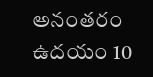అనంతరం ఉదయం 10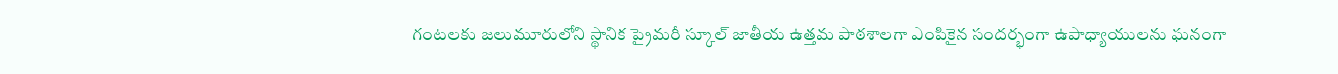గంటలకు జలుమూరులోని స్థానిక ప్రైమరీ స్కూల్ జాతీయ ఉత్తమ పాఠశాలగా ఎంపికైన సందర్భంగా ఉపాధ్యాయులను ఘనంగా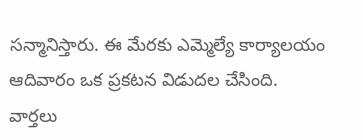సన్మానిస్తారు. ఈ మేరకు ఎమ్మెల్యే కార్యాలయం ఆదివారం ఒక ప్రకటన విడుదల చేసింది.
వార్తలు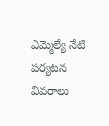ఎమ్మెల్యే నేటి పర్యటన వివరాలు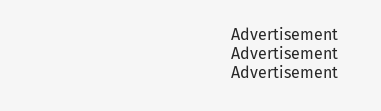Advertisement
Advertisement
Advertisement